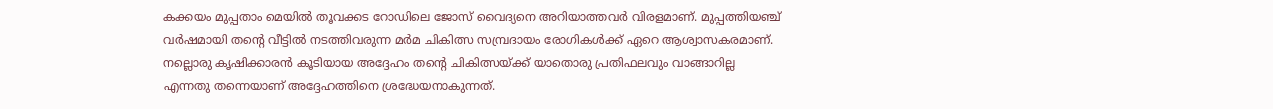കക്കയം മുപ്പതാം മെയിൽ തൂവക്കട റോഡിലെ ജോസ് വൈദ്യനെ അറിയാത്തവർ വിരളമാണ്. മുപ്പത്തിയഞ്ച് വർഷമായി തന്റെ വീട്ടിൽ നടത്തിവരുന്ന മർമ ചികിത്സ സമ്പ്രദായം രോഗികൾക്ക് ഏറെ ആശ്വാസകരമാണ്. നല്ലൊരു കൃഷിക്കാരൻ കൂടിയായ അദ്ദേഹം തന്റെ ചികിത്സയ്ക്ക് യാതൊരു പ്രതിഫലവും വാങ്ങാറില്ല എന്നതു തന്നെയാണ് അദ്ദേഹത്തിനെ ശ്രദ്ധേയനാകുന്നത്.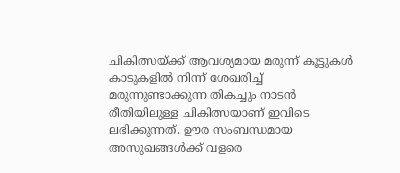ചികിത്സയ്ക്ക് ആവശ്യമായ മരുന്ന് കൂട്ടുകൾ കാടുകളിൽ നിന്ന് ശേഖരിച്ച് മരുന്നുണ്ടാക്കുന്ന തികച്ചും നാടൻ രീതിയിലുള്ള ചികിത്സയാണ് ഇവിടെ ലഭിക്കുന്നത്. ഊര സംബന്ധമായ അസുഖങ്ങൾക്ക് വളരെ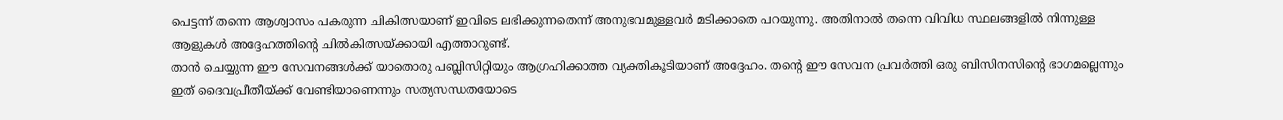പെട്ടന്ന് തന്നെ ആശ്വാസം പകരുന്ന ചികിത്സയാണ് ഇവിടെ ലഭിക്കുന്നതെന്ന് അനുഭവമുള്ളവർ മടിക്കാതെ പറയുന്നു. അതിനാൽ തന്നെ വിവിധ സ്ഥലങ്ങളിൽ നിന്നുള്ള ആളുകൾ അദ്ദേഹത്തിന്റെ ചിൽകിത്സയ്ക്കായി എത്താറുണ്ട്.
താൻ ചെയ്യുന്ന ഈ സേവനങ്ങൾക്ക് യാതൊരു പബ്ലിസിറ്റിയും ആഗ്രഹിക്കാത്ത വ്യക്തികൂടിയാണ് അദ്ദേഹം. തന്റെ ഈ സേവന പ്രവർത്തി ഒരു ബിസിനസിന്റെ ഭാഗമല്ലെന്നും ഇത് ദൈവപ്രീതീയ്ക്ക് വേണ്ടിയാണെന്നും സത്യസന്ധതയോടെ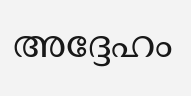അദ്ദേഹം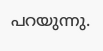പറയുന്നു.